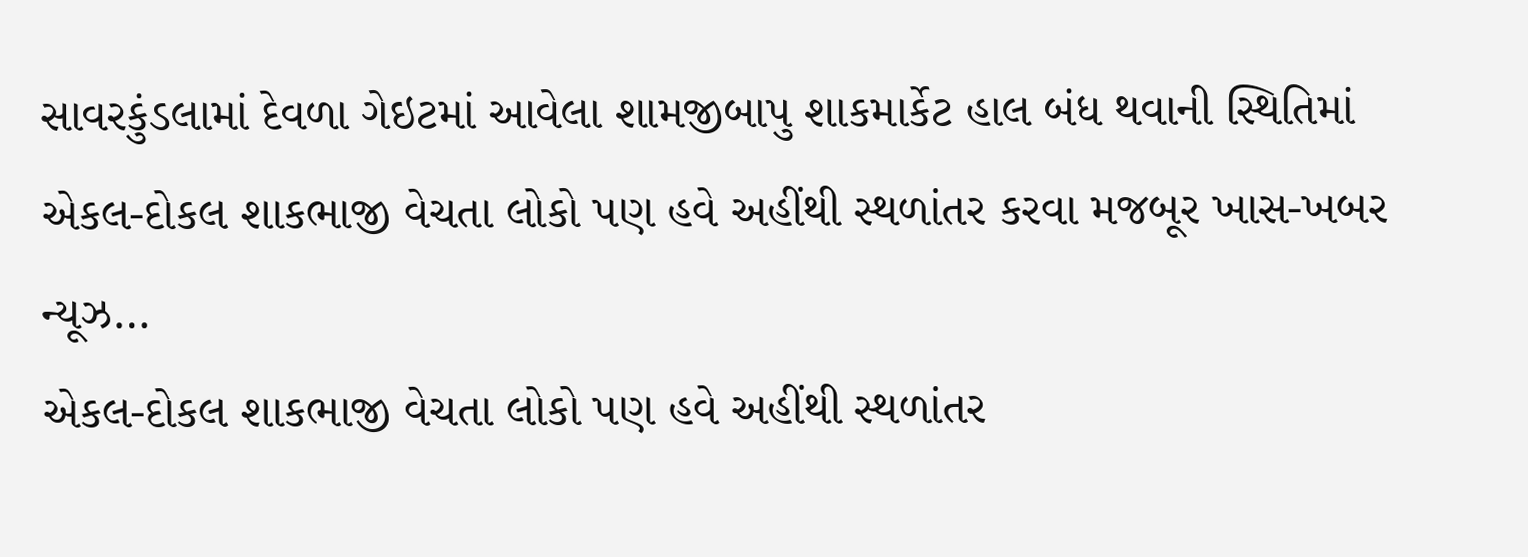સાવરકુંડલામાં દેવળા ગેઇટમાં આવેલા શામજીબાપુ શાકમાર્કેટ હાલ બંધ થવાની સ્થિતિમાં
એકલ-દોકલ શાકભાજી વેચતા લોકો પણ હવે અહીંથી સ્થળાંતર કરવા મજબૂર ખાસ-ખબર ન્યૂઝ…
એકલ-દોકલ શાકભાજી વેચતા લોકો પણ હવે અહીંથી સ્થળાંતર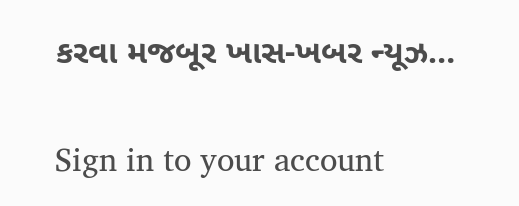કરવા મજબૂર ખાસ-ખબર ન્યૂઝ…

Sign in to your account